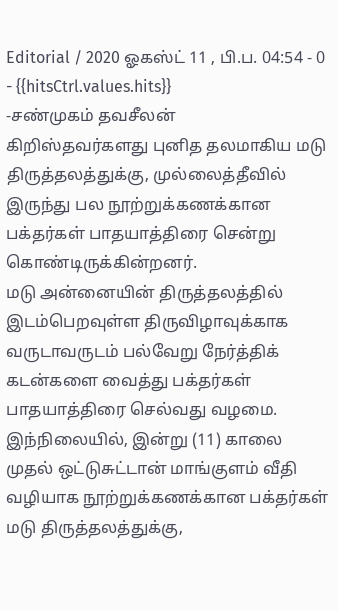Editorial / 2020 ஓகஸ்ட் 11 , பி.ப. 04:54 - 0 - {{hitsCtrl.values.hits}}
-சண்முகம் தவசீலன்
கிறிஸ்தவர்களது புனித தலமாகிய மடு திருத்தலத்துக்கு, முல்லைத்தீவில் இருந்து பல நூற்றுக்கணக்கான பக்தர்கள் பாதயாத்திரை சென்று கொண்டிருக்கின்றனர்.
மடு அன்னையின் திருத்தலத்தில் இடம்பெறவுள்ள திருவிழாவுக்காக வருடாவருடம் பல்வேறு நேர்த்திக் கடன்களை வைத்து பக்தர்கள் பாதயாத்திரை செல்வது வழமை.
இந்நிலையில், இன்று (11) காலை முதல் ஒட்டுசுட்டான் மாங்குளம் வீதி வழியாக நூற்றுக்கணக்கான பக்தர்கள் மடு திருத்தலத்துக்கு,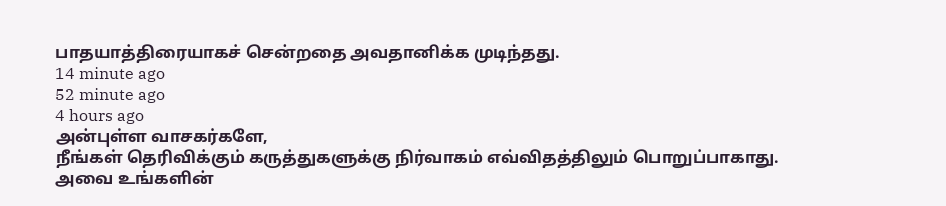பாதயாத்திரையாகச் சென்றதை அவதானிக்க முடிந்தது.
14 minute ago
52 minute ago
4 hours ago
அன்புள்ள வாசகர்களே,
நீங்கள் தெரிவிக்கும் கருத்துகளுக்கு நிர்வாகம் எவ்விதத்திலும் பொறுப்பாகாது. அவை உங்களின்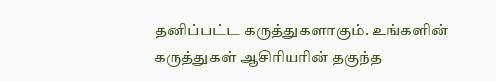தனிப்பட்ட கருத்துகளாகும். உங்களின் கருத்துகள் ஆசிரியரின் தகுந்த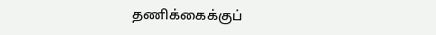தணிக்கைக்குப்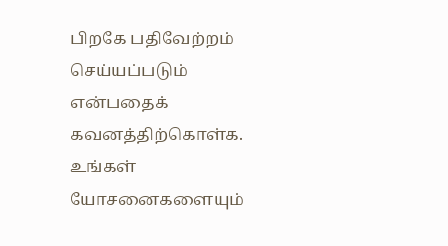பிறகே பதிவேற்றம் செய்யப்படும் என்பதைக் கவனத்திற்கொள்க. உங்கள் யோசனைகளையும்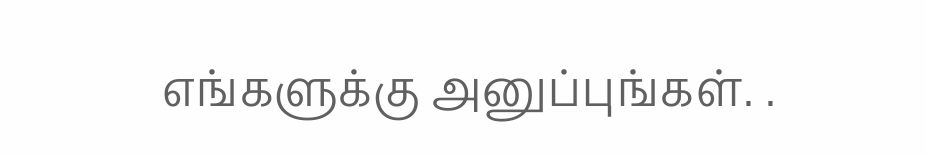எங்களுக்கு அனுப்புங்கள். .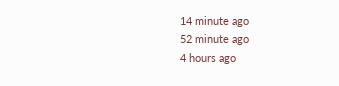14 minute ago
52 minute ago
4 hours ago